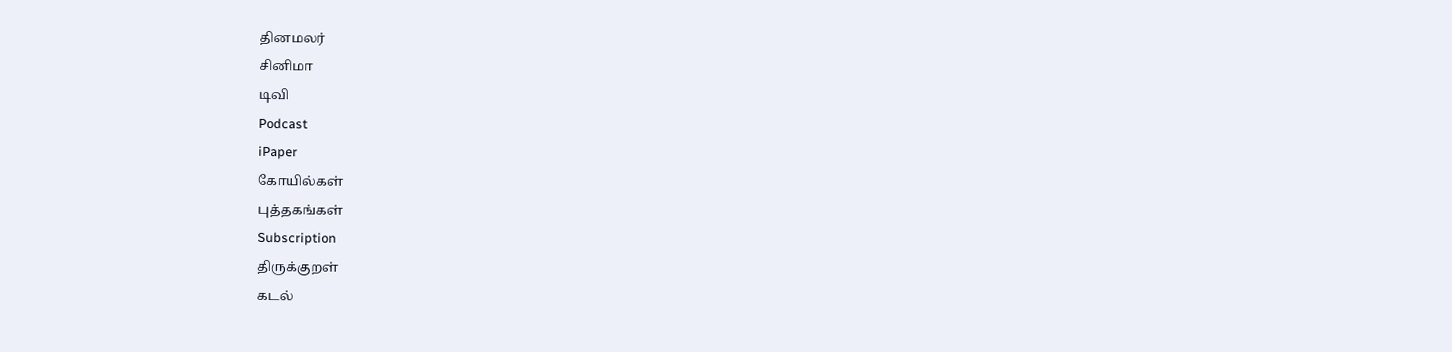தினமலர்
சினிமா
டிவி
Podcast
iPaper
கோயில்கள்
புத்தகங்கள்
Subscription
திருக்குறள்
கடல்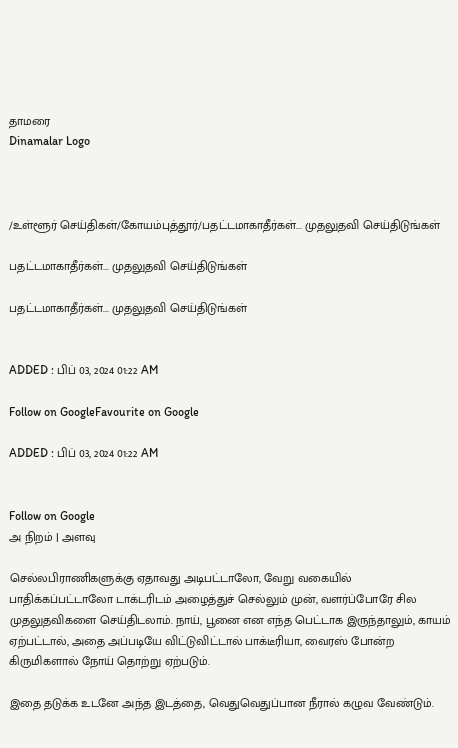தாமரை
Dinamalar Logo



/உள்ளூர் செய்திகள்/கோயம்புத்தூர்/பதட்டமாகாதீர்கள்... முதலுதவி செய்திடுங்கள்

பதட்டமாகாதீர்கள்... முதலுதவி செய்திடுங்கள்

பதட்டமாகாதீர்கள்... முதலுதவி செய்திடுங்கள்


ADDED : பிப் 03, 2024 01:22 AM

Follow on GoogleFavourite on Google

ADDED : பிப் 03, 2024 01:22 AM


Follow on Google
அ நிறம் | அளவு

செல்லபிராணிகளுக்கு ஏதாவது அடிபட்டாலோ, வேறு வகையில் பாதிக்கப்பட்டாலோ டாக்டரிடம் அழைத்துச் செல்லும் முன், வளர்ப்போரே சில முதலுதவிகளை செய்திடலாம். நாய், பூனை என எந்த பெட்டாக இருந்தாலும், காயம் ஏற்பட்டால், அதை அப்படியே விட்டுவிட்டால் பாக்டீரியா, வைரஸ் போன்ற கிருமிகளால் நோய் தொற்று ஏற்படும்.

இதை தடுக்க உடனே அந்த இடத்தை, வெதுவெதுப்பான நீரால் கழுவ வேண்டும்.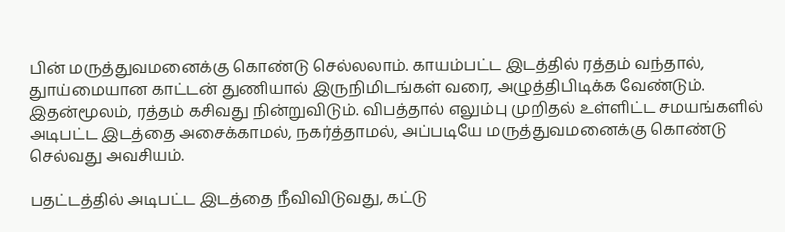பின் மருத்துவமனைக்கு கொண்டு செல்லலாம். காயம்பட்ட இடத்தில் ரத்தம் வந்தால், துாய்மையான காட்டன் துணியால் இருநிமிடங்கள் வரை, அழுத்திபிடிக்க வேண்டும். இதன்மூலம், ரத்தம் கசிவது நின்றுவிடும். விபத்தால் எலும்பு முறிதல் உள்ளிட்ட சமயங்களில் அடிபட்ட இடத்தை அசைக்காமல், நகர்த்தாமல், அப்படியே மருத்துவமனைக்கு கொண்டு செல்வது அவசியம்.

பதட்டத்தில் அடிபட்ட இடத்தை நீவிவிடுவது, கட்டு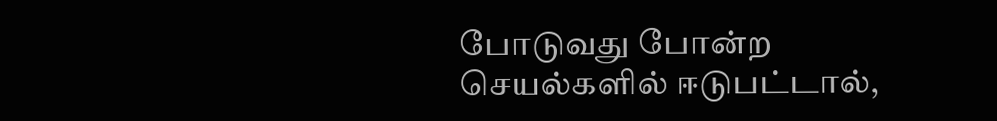போடுவது போன்ற செயல்களில் ஈடுபட்டால்,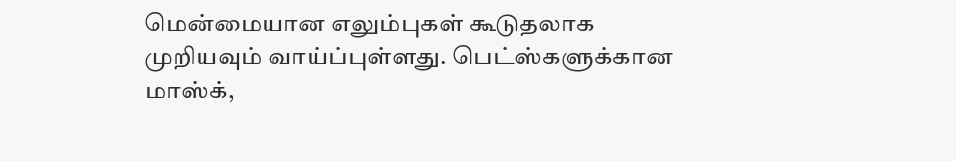மென்மையான எலும்புகள் கூடுதலாக முறியவும் வாய்ப்புள்ளது. பெட்ஸ்களுக்கான மாஸ்க்,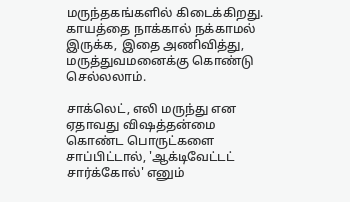மருந்தகங்களில் கிடைக்கிறது. காயத்தை நாக்கால் நக்காமல் இருக்க, இதை அணிவித்து, மருத்துவமனைக்கு கொண்டு செல்லலாம்.

சாக்லெட், எலி மருந்து என ஏதாவது விஷத்தன்மை கொண்ட பொருட்களை சாப்பிட்டால், 'ஆக்டிவேட்டட் சார்க்கோல்' எனும்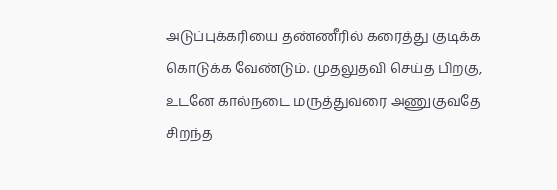அடுப்புக்கரியை தண்ணீரில் கரைத்து குடிக்க கொடுக்க வேண்டும். முதலுதவி செய்த பிறகு, உடனே கால்நடை மருத்துவரை அணுகுவதே சிறந்த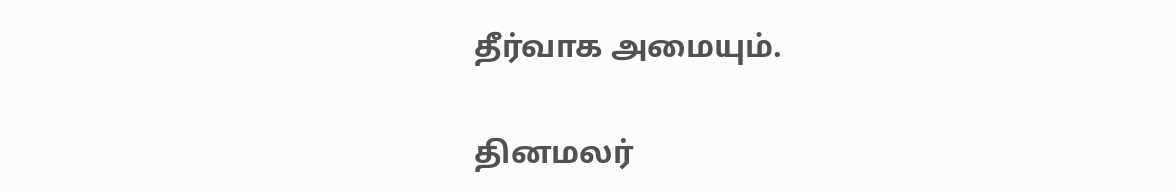தீர்வாக அமையும்.

தினமலர்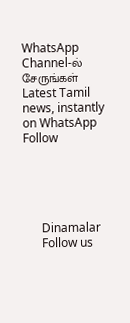WhatsApp Channel-ல் சேருங்கள்
Latest Tamil news, instantly on WhatsApp
Follow





      Dinamalar
      Follow us